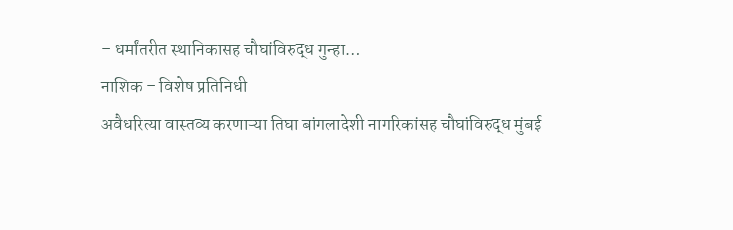– धर्मांतरीत स्थानिकासह चौघांविरुद्ध गुन्हा…
नाशिक – विशेष प्रतिनिधी
अवैधरित्या वास्तव्य करणाऱ्या तिघा बांगलादेशी नागरिकांसह चौघांविरुद्ध मुंबई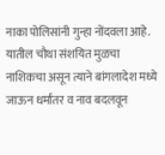नाका पोलिसांनी गुन्हा नोंदवला आहे. यातील चौथा संशयित मुळचा नाशिकचा असून त्याने बांगलादेश मध्ये जाऊन धर्मांतर व नाव बदलवून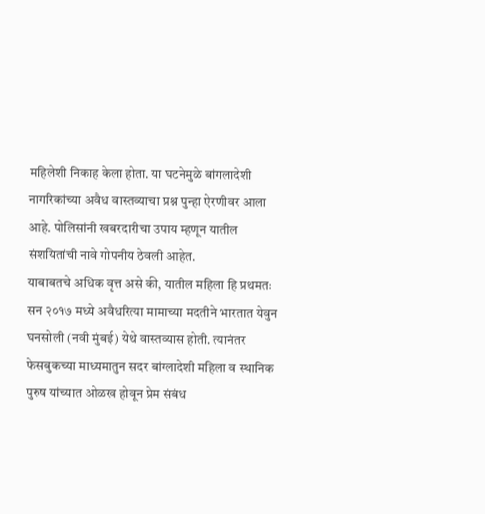महिलेशी निकाह केला होता. या घटनेमुळे बांगलादेशी नागरिकांच्या अवैध वास्तव्याचा प्रश्न पुन्हा ऐरणीवर आला आहे. पोलिसांनी खबरदारीचा उपाय म्हणून यातील संशयितांची नावे गोपनीय ठेवली आहेत.
याबाबतचे अधिक वृत्त असे की, यातील महिला हि प्रथमतः सन २०१७ मध्ये अवैधरित्या मामाच्या मदतीने भारतात येवुन घनसोली (नवी मुंबई) येथे वास्तव्यास होती. त्यानंतर फेसबुकच्या माध्यमातुन सदर बांग्लादेशी महिला व स्थानिक पुरुष यांच्यात ओळख होवून प्रेम संबंध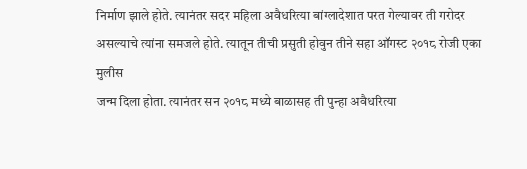निर्माण झाले होते. त्यानंतर सदर महिला अवैधरित्या बांग्लादेशात परत गेल्यावर ती गरोदर असल्याचे त्यांना समजले होते. त्यातून तीची प्रसुती होवुन तीने सहा ऑगस्ट २०१८ रोजी एका मुलीस
जन्म दिला होता. त्यानंतर सन २०१८ मध्ये बाळासह ती पुन्हा अवैधरित्या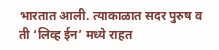भारतात आली. त्याकाळात सदर पुरुष व ती ‘लिव्ह ईन’ मध्ये राहत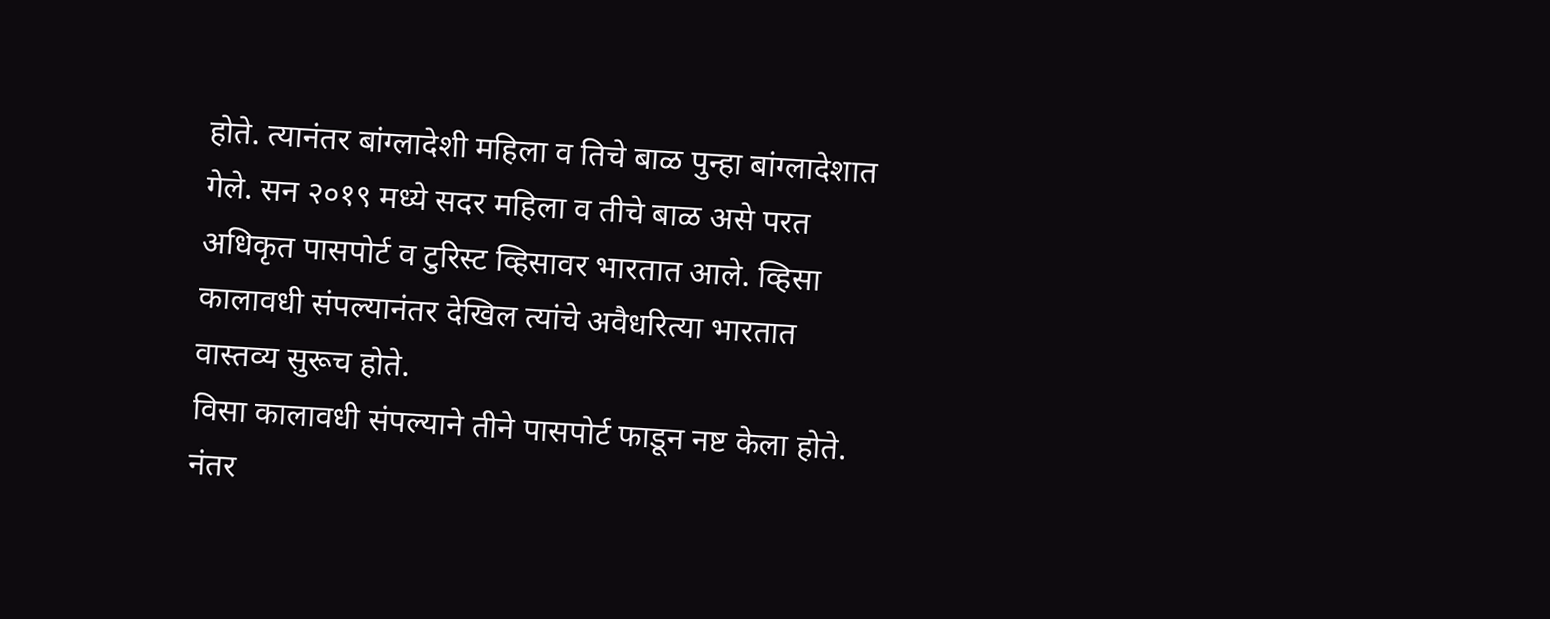होते. त्यानंतर बांग्लादेशी महिला व तिचे बाळ पुन्हा बांग्लादेशात गेले. सन २०१९ मध्ये सदर महिला व तीचे बाळ असे परत अधिकृत पासपोर्ट व टुरिस्ट व्हिसावर भारतात आले. व्हिसा कालावधी संपल्यानंतर देखिल त्यांचे अवैधरित्या भारतात वास्तव्य सुरूच होते.
विसा कालावधी संपल्याने तीने पासपोर्ट फाडून नष्ट केला होते. नंतर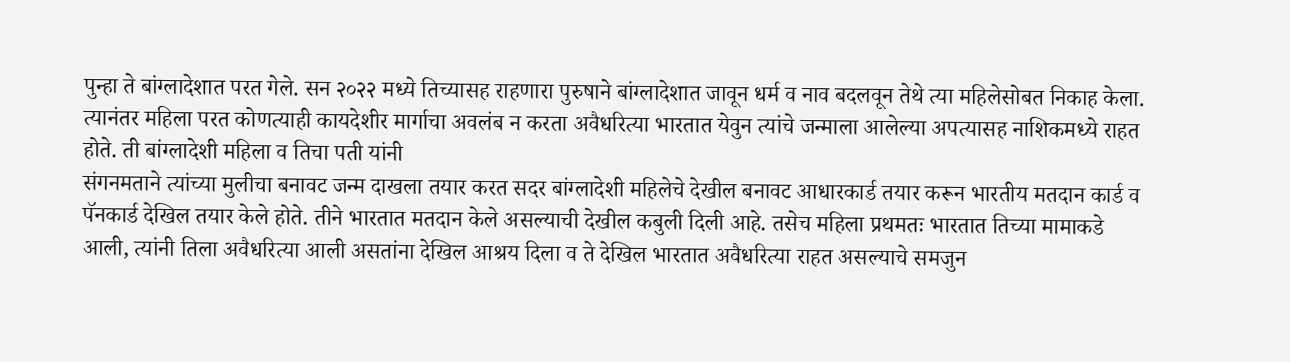पुन्हा ते बांग्लादेशात परत गेले. सन २०२२ मध्ये तिच्यासह राहणारा पुरुषाने बांग्लादेशात जावून धर्म व नाव बदलवून तेथे त्या महिलेसोबत निकाह केला. त्यानंतर महिला परत कोणत्याही कायदेशीर मार्गाचा अवलंब न करता अवैधरित्या भारतात येवुन त्यांचे जन्माला आलेल्या अपत्यासह नाशिकमध्ये राहत होते. ती बांग्लादेशी महिला व तिचा पती यांनी
संगनमताने त्यांच्या मुलीचा बनावट जन्म दाखला तयार करत सदर बांग्लादेशी महिलेचे देखील बनावट आधारकार्ड तयार करून भारतीय मतदान कार्ड व पॅनकार्ड देखिल तयार केले होते. तीने भारतात मतदान केले असल्याची देखील कबुली दिली आहे. तसेच महिला प्रथमतः भारतात तिच्या मामाकडे आली, त्यांनी तिला अवैधरित्या आली असतांना देखिल आश्रय दिला व ते देखिल भारतात अवैधरित्या राहत असल्याचे समजुन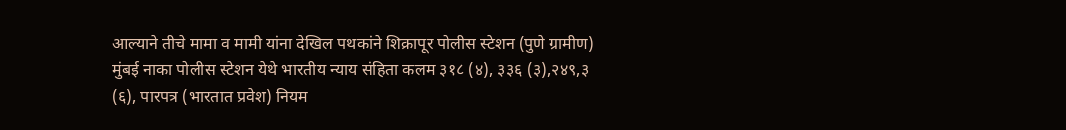आल्याने तीचे मामा व मामी यांना देखिल पथकांने शिक्रापूर पोलीस स्टेशन (पुणे ग्रामीण) मुंबई नाका पोलीस स्टेशन येथे भारतीय न्याय संहिता कलम ३१८ (४), ३३६ (३),२४९,३ (६), पारपत्र (भारतात प्रवेश) नियम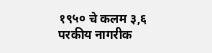१९५० चे कलम ३,६ परकीय नागरीक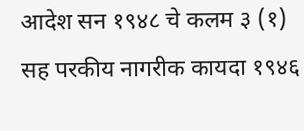आदेश सन १९४८ चे कलम ३ (१) सह परकीय नागरीक कायदा १९४६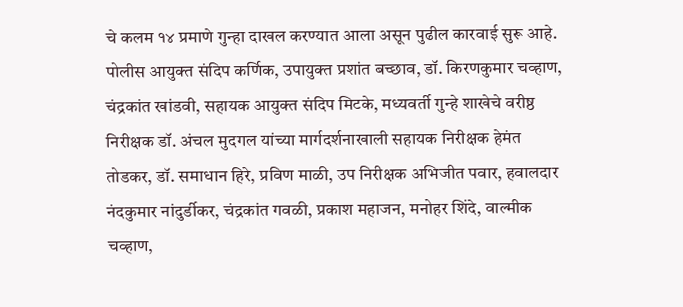चे कलम १४ प्रमाणे गुन्हा दाखल करण्यात आला असून पुढील कारवाई सुरू आहे.
पोलीस आयुक्त संदिप कर्णिक, उपायुक्त प्रशांत बच्छाव, डॉ. किरणकुमार चव्हाण, चंद्रकांत खांडवी, सहायक आयुक्त संदिप मिटके, मध्यवर्ती गुन्हे शाखेचे वरीष्ठ निरीक्षक डॉ. अंचल मुदगल यांच्या मार्गदर्शनाखाली सहायक निरीक्षक हेमंत तोडकर, डॉ. समाधान हिरे, प्रविण माळी, उप निरीक्षक अभिजीत पवार, हवालदार नंदकुमार नांदुर्डीकर, चंद्रकांत गवळी, प्रकाश महाजन, मनोहर शिंदे, वाल्मीक चव्हाण,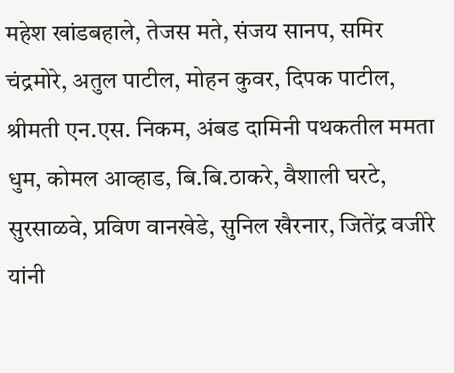महेश खांडबहाले, तेजस मते, संजय सानप, समिर चंद्रमोरे, अतुल पाटील, मोहन कुवर, दिपक पाटील, श्रीमती एन.एस. निकम, अंबड दामिनी पथकतील ममता धुम, कोमल आव्हाड, बि.बि.ठाकरे, वैशाली घरटे, सुरसाळवे, प्रविण वानखेडे, सुनिल खैरनार, जितेंद्र वजीरे यांनी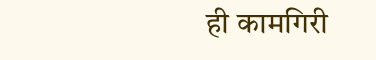ही कामगिरी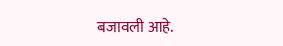बजावली आहे.